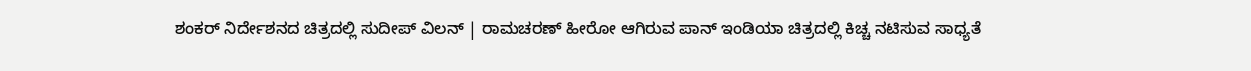ಶಂಕರ್‌ ನಿರ್ದೇಶನದ ಚಿತ್ರದಲ್ಲಿ ಸುದೀಪ್‌ ವಿಲನ್‌ | ರಾಮಚರಣ್‌ ಹೀರೋ ಆಗಿರುವ ಪಾನ್‌ ಇಂಡಿಯಾ ಚಿತ್ರದಲ್ಲಿ ಕಿಚ್ಚ ನಟಿಸುವ ಸಾಧ್ಯತೆ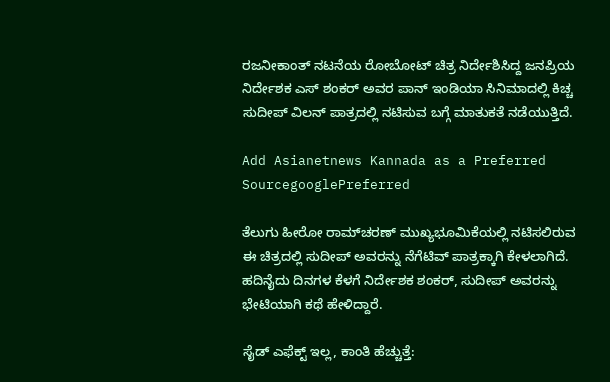ರಜನೀಕಾಂತ್‌ ನಟನೆಯ ರೋಬೋಟ್‌ ಚಿತ್ರ ನಿರ್ದೇಶಿಸಿದ್ದ ಜನಪ್ರಿಯ ನಿರ್ದೇಶಕ ಎಸ್‌ ಶಂಕರ್‌ ಅವರ ಪಾನ್‌ ಇಂಡಿಯಾ ಸಿನಿಮಾದಲ್ಲಿ ಕಿಚ್ಚ ಸುದೀಪ್‌ ವಿಲನ್‌ ಪಾತ್ರದಲ್ಲಿ ನಟಿಸುವ ಬಗ್ಗೆ ಮಾತುಕತೆ ನಡೆಯುತ್ತಿದೆ.

Add Asianetnews Kannada as a Preferred SourcegooglePreferred

ತೆಲುಗು ಹೀರೋ ರಾಮ್‌ಚರಣ್‌ ಮುಖ್ಯಭೂಮಿಕೆಯಲ್ಲಿ ನಟಿಸಲಿರುವ ಈ ಚಿತ್ರದಲ್ಲಿ ಸುದೀಪ್‌ ಅವರನ್ನು ನೆಗೆಟಿವ್‌ ಪಾತ್ರಕ್ಕಾಗಿ ಕೇಳಲಾಗಿದೆ. ಹದಿನೈದು ದಿನಗಳ ಕೆಳಗೆ ನಿರ್ದೇಶಕ ಶಂಕರ್‌, ಸುದೀಪ್‌ ಅವರನ್ನು ಭೇಟಿಯಾಗಿ ಕಥೆ ಹೇಳಿದ್ದಾರೆ.

ಸೈಡ್‌ ಎಫೆಕ್ಟ್ ಇಲ್ಲ, ಕಾಂತಿ ಹೆಚ್ಚುತ್ತೆ: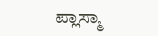ಪ್ಲಾಸ್ಮಾ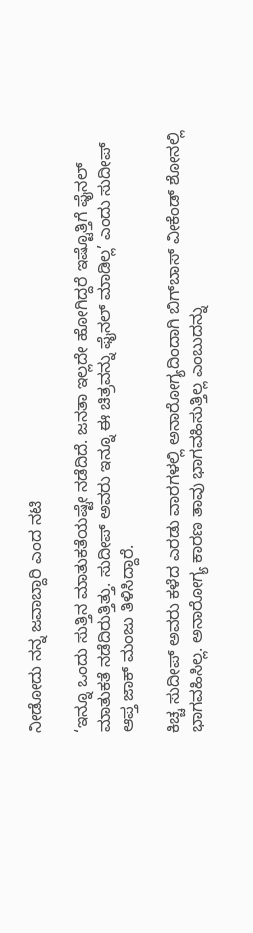ನೀಡೋದು ನನ್ನ ಜವಾಬ್ದಾರಿ ಎಂದ ನಟಿ

‘ಇನ್ನೂ ಒಂದು ಸುತ್ತಿನ ಮಾತುಕತೆಯಷ್ಟೇ ನಡೆದಿದೆ. ಜನತಾ ಇಲ್ಲದೇ ಹೋಗಿದ್ದರೆ ಇಷ್ಟೊತ್ತಿಗೆ ಫೈನಲ್‌ ಮಾತುಕತೆ ನಡೆದಿರುತ್ತಿತ್ತು. ಸುದೀಪ್‌ ಅವರು ಇನ್ನೂ ಈ ಚಿತ್ರವನ್ನು ಫೈನಲ್‌ ಮಾಡಿಲ್ಲ’ ಎಂದು ಸುದೀಪ್‌ ಆಪ್ತ ಜಾಕ್‌ ಮಂಜು ತಿಳಿಸಿದ್ದಾರೆ.

ಕಿಚ್ಚ ಸುದೀಪ್ ಅವರು ಕಳೆದ ಎರಡು ವಾರಗಳಲ್ಲಿ ಅನಾರೋಗ್ಯದಿಂದಾಗಿ ಬಿಗ್‌ಬಾಸ್‌ ವೀಕೆಂಡ್ ಶೋನಲ್ಲಿ ಭಾಗವಹಿಸಿಲ್ಲ. ಅನಾರೋಗ್ಯ ಕಾರಣ ತಾವು ಭಾಗವಹಿಸುತ್ತಿಲ್ಲ ಎಂಬುದನ್ನು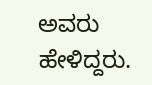ಅವರು ಹೇಳಿದ್ದರು.